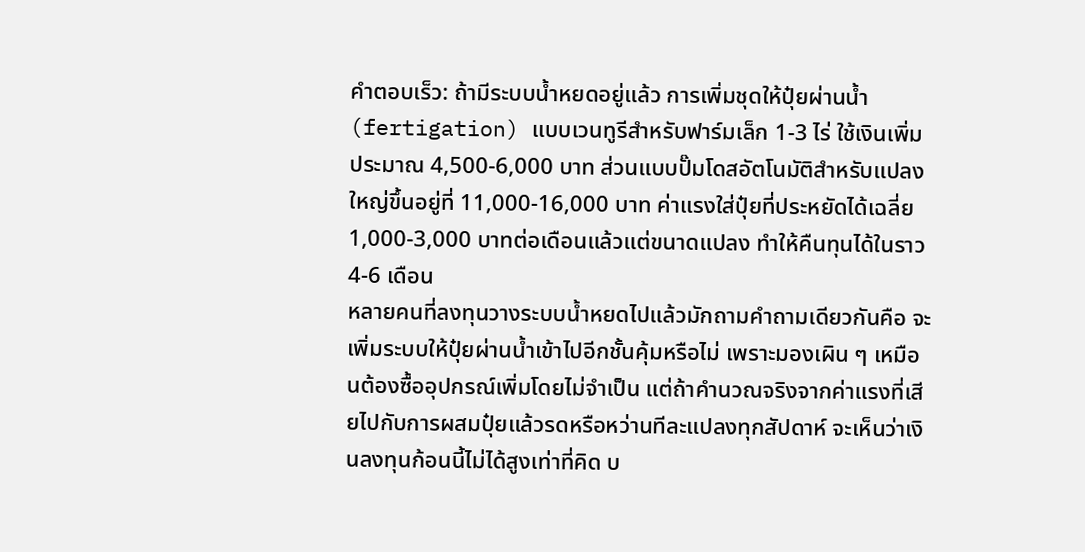คำตอบเร็ว: ถ้ามีระบบน้ำหยดอยู่แล้ว การเพิ่มชุดให้ปุ๋ยผ่านน้ำ (fertigation) แบบเวนทูรีสำหรับฟาร์มเล็ก 1-3 ไร่ ใช้เงินเพิ่มประมาณ 4,500-6,000 บาท ส่วนแบบปั๊มโดสอัตโนมัติสำหรับแปลงใหญ่ขึ้นอยู่ที่ 11,000-16,000 บาท ค่าแรงใส่ปุ๋ยที่ประหยัดได้เฉลี่ย 1,000-3,000 บาทต่อเดือนแล้วแต่ขนาดแปลง ทำให้คืนทุนได้ในราว 4-6 เดือน
หลายคนที่ลงทุนวางระบบน้ำหยดไปแล้วมักถามคำถามเดียวกันคือ จะเพิ่มระบบให้ปุ๋ยผ่านน้ำเข้าไปอีกชั้นคุ้มหรือไม่ เพราะมองเผิน ๆ เหมือนต้องซื้ออุปกรณ์เพิ่มโดยไม่จำเป็น แต่ถ้าคำนวณจริงจากค่าแรงที่เสียไปกับการผสมปุ๋ยแล้วรดหรือหว่านทีละแปลงทุกสัปดาห์ จะเห็นว่าเงินลงทุนก้อนนี้ไม่ได้สูงเท่าที่คิด บ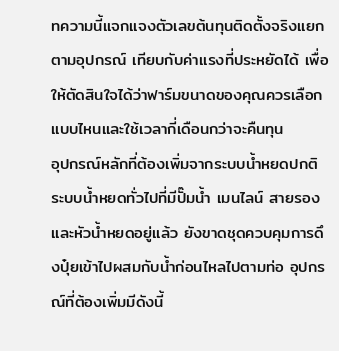ทความนี้แจกแจงตัวเลขต้นทุนติดตั้งจริงแยกตามอุปกรณ์ เทียบกับค่าแรงที่ประหยัดได้ เพื่อให้ตัดสินใจได้ว่าฟาร์มขนาดของคุณควรเลือกแบบไหนและใช้เวลากี่เดือนกว่าจะคืนทุน
อุปกรณ์หลักที่ต้องเพิ่มจากระบบน้ำหยดปกติ
ระบบน้ำหยดทั่วไปที่มีปั๊มน้ำ เมนไลน์ สายรอง และหัวน้ำหยดอยู่แล้ว ยังขาดชุดควบคุมการดึงปุ๋ยเข้าไปผสมกับน้ำก่อนไหลไปตามท่อ อุปกรณ์ที่ต้องเพิ่มมีดังนี้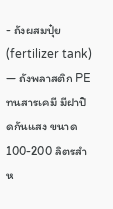- ถังผสมปุ๋ย (fertilizer tank) — ถังพลาสติก PE ทนสารเคมี มีฝาปิดกันแสง ขนาด 100-200 ลิตรสำห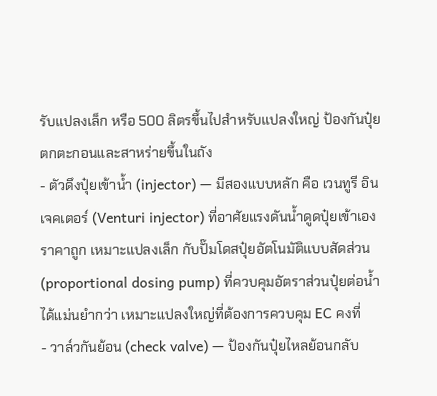รับแปลงเล็ก หรือ 500 ลิตรขึ้นไปสำหรับแปลงใหญ่ ป้องกันปุ๋ยตกตะกอนและสาหร่ายขึ้นในถัง
- ตัวดึงปุ๋ยเข้าน้ำ (injector) — มีสองแบบหลัก คือ เวนทูรี อินเจคเตอร์ (Venturi injector) ที่อาศัยแรงดันน้ำดูดปุ๋ยเข้าเอง ราคาถูก เหมาะแปลงเล็ก กับปั๊มโดสปุ๋ยอัตโนมัติแบบสัดส่วน (proportional dosing pump) ที่ควบคุมอัตราส่วนปุ๋ยต่อน้ำได้แม่นยำกว่า เหมาะแปลงใหญ่ที่ต้องการควบคุม EC คงที่
- วาล์วกันย้อน (check valve) — ป้องกันปุ๋ยไหลย้อนกลับ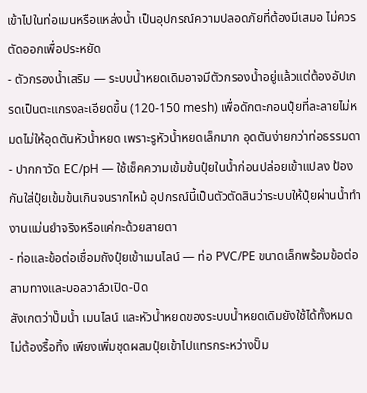เข้าไปในท่อเมนหรือแหล่งน้ำ เป็นอุปกรณ์ความปลอดภัยที่ต้องมีเสมอ ไม่ควรตัดออกเพื่อประหยัด
- ตัวกรองน้ำเสริม — ระบบน้ำหยดเดิมอาจมีตัวกรองน้ำอยู่แล้วแต่ต้องอัปเกรดเป็นตะแกรงละเอียดขึ้น (120-150 mesh) เพื่อดักตะกอนปุ๋ยที่ละลายไม่หมดไม่ให้อุดตันหัวน้ำหยด เพราะรูหัวน้ำหยดเล็กมาก อุดตันง่ายกว่าท่อธรรมดา
- ปากกาวัด EC/pH — ใช้เช็คความเข้มข้นปุ๋ยในน้ำก่อนปล่อยเข้าแปลง ป้องกันใส่ปุ๋ยเข้มข้นเกินจนรากไหม้ อุปกรณ์นี้เป็นตัวตัดสินว่าระบบให้ปุ๋ยผ่านน้ำทำงานแม่นยำจริงหรือแค่กะด้วยสายตา
- ท่อและข้อต่อเชื่อมถังปุ๋ยเข้าเมนไลน์ — ท่อ PVC/PE ขนาดเล็กพร้อมข้อต่อสามทางและบอลวาล์วเปิด-ปิด
สังเกตว่าปั๊มน้ำ เมนไลน์ และหัวน้ำหยดของระบบน้ำหยดเดิมยังใช้ได้ทั้งหมด ไม่ต้องรื้อทิ้ง เพียงเพิ่มชุดผสมปุ๋ยเข้าไปแทรกระหว่างปั๊ม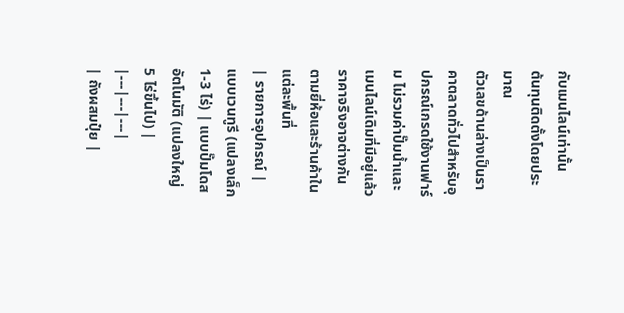กับเมนไลน์เท่านั้น
ต้นทุนติดตั้งโดยประมาณ
ตัวเลขด้านล่างเป็นราคาตลาดทั่วไปสำหรับอุปกรณ์เกรดใช้งานฟาร์ม ไม่รวมค่าปั๊มน้ำและเมนไลน์เดิมที่มีอยู่แล้ว ราคาจริงอาจต่างกันตามยี่ห้อและร้านค้าในแต่ละพื้นที่
| รายการอุปกรณ์ | แบบเวนทูรี (แปลงเล็ก 1-3 ไร่) | แบบปั๊มโดสอัตโนมัติ (แปลงใหญ่ 5 ไร่ขึ้นไป) |
|---|---|---|
| ถังผสมปุ๋ย |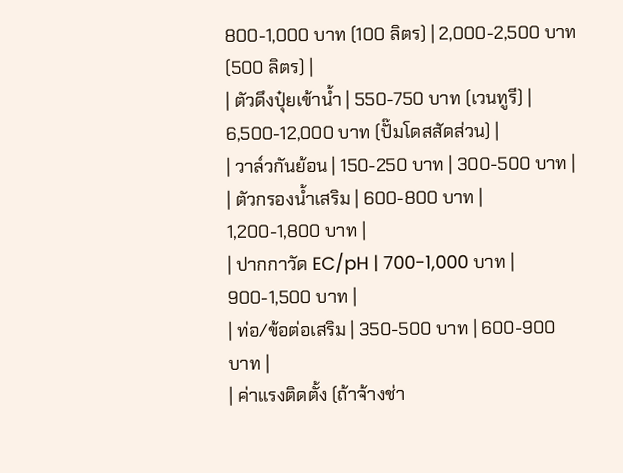800-1,000 บาท (100 ลิตร) | 2,000-2,500 บาท (500 ลิตร) |
| ตัวดึงปุ๋ยเข้าน้ำ | 550-750 บาท (เวนทูรี) | 6,500-12,000 บาท (ปั๊มโดสสัดส่วน) |
| วาล์วกันย้อน | 150-250 บาท | 300-500 บาท |
| ตัวกรองน้ำเสริม | 600-800 บาท | 1,200-1,800 บาท |
| ปากกาวัด EC/pH | 700-1,000 บาท | 900-1,500 บาท |
| ท่อ/ข้อต่อเสริม | 350-500 บาท | 600-900 บาท |
| ค่าแรงติดตั้ง (ถ้าจ้างช่า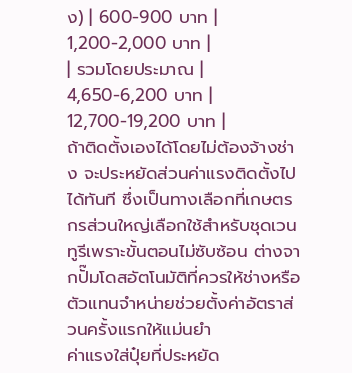ง) | 600-900 บาท | 1,200-2,000 บาท |
| รวมโดยประมาณ | 4,650-6,200 บาท | 12,700-19,200 บาท |
ถ้าติดตั้งเองได้โดยไม่ต้องจ้างช่าง จะประหยัดส่วนค่าแรงติดตั้งไปได้ทันที ซึ่งเป็นทางเลือกที่เกษตรกรส่วนใหญ่เลือกใช้สำหรับชุดเวนทูรีเพราะขั้นตอนไม่ซับซ้อน ต่างจากปั๊มโดสอัตโนมัติที่ควรให้ช่างหรือตัวแทนจำหน่ายช่วยตั้งค่าอัตราส่วนครั้งแรกให้แม่นยำ
ค่าแรงใส่ปุ๋ยที่ประหยัด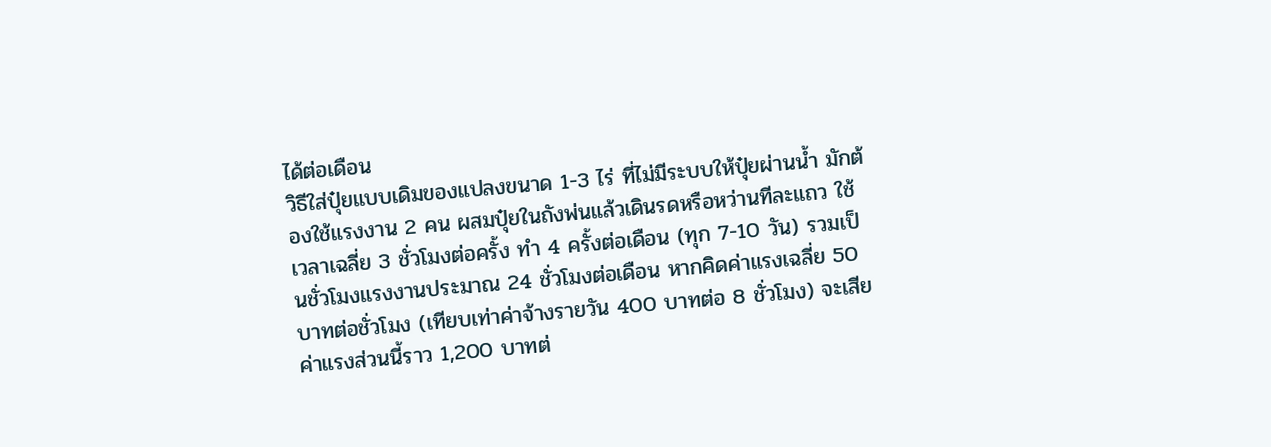ได้ต่อเดือน
วิธีใส่ปุ๋ยแบบเดิมของแปลงขนาด 1-3 ไร่ ที่ไม่มีระบบให้ปุ๋ยผ่านน้ำ มักต้องใช้แรงงาน 2 คน ผสมปุ๋ยในถังพ่นแล้วเดินรดหรือหว่านทีละแถว ใช้เวลาเฉลี่ย 3 ชั่วโมงต่อครั้ง ทำ 4 ครั้งต่อเดือน (ทุก 7-10 วัน) รวมเป็นชั่วโมงแรงงานประมาณ 24 ชั่วโมงต่อเดือน หากคิดค่าแรงเฉลี่ย 50 บาทต่อชั่วโมง (เทียบเท่าค่าจ้างรายวัน 400 บาทต่อ 8 ชั่วโมง) จะเสียค่าแรงส่วนนี้ราว 1,200 บาทต่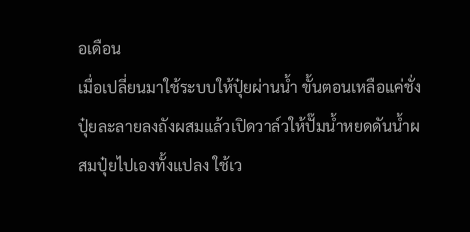อเดือน
เมื่อเปลี่ยนมาใช้ระบบให้ปุ๋ยผ่านน้ำ ขั้นตอนเหลือแค่ชั่งปุ๋ยละลายลงถังผสมแล้วเปิดวาล์วให้ปั๊มน้ำหยดดันน้ำผสมปุ๋ยไปเองทั้งแปลง ใช้เว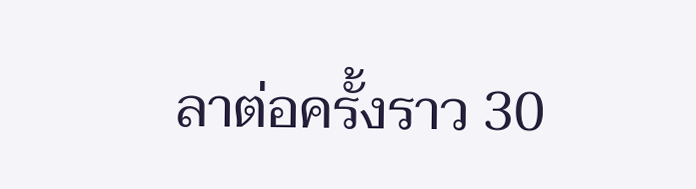ลาต่อครั้งราว 30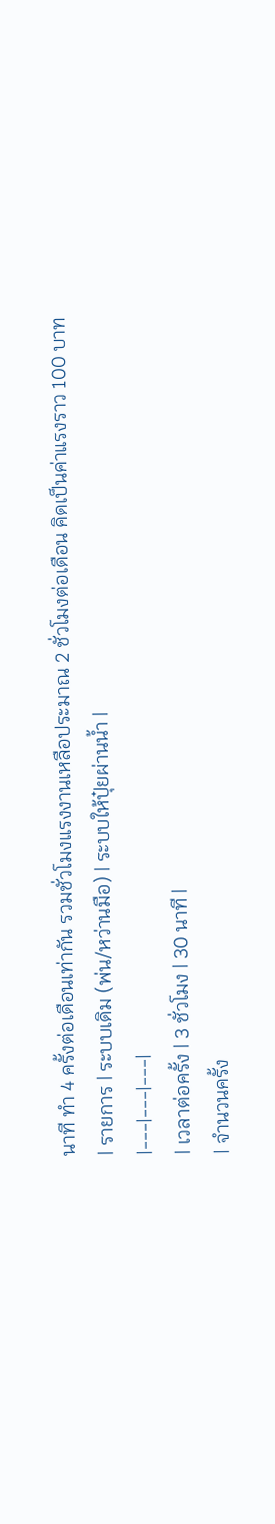นาที ทำ 4 ครั้งต่อเดือนเท่ากัน รวมชั่วโมงแรงงานเหลือประมาณ 2 ชั่วโมงต่อเดือน คิดเป็นค่าแรงราว 100 บาท
| รายการ | ระบบเดิม (พ่น/หว่านมือ) | ระบบให้ปุ๋ยผ่านน้ำ |
|---|---|---|
| เวลาต่อครั้ง | 3 ชั่วโมง | 30 นาที |
| จำนวนครั้ง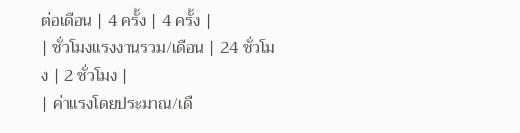ต่อเดือน | 4 ครั้ง | 4 ครั้ง |
| ชั่วโมงแรงงานรวม/เดือน | 24 ชั่วโมง | 2 ชั่วโมง |
| ค่าแรงโดยประมาณ/เดื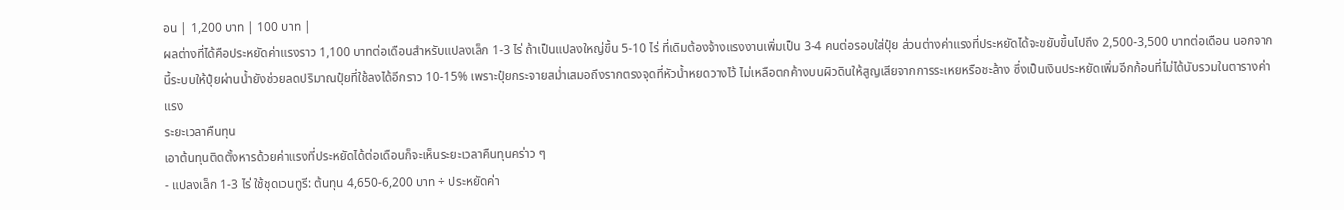อน | 1,200 บาท | 100 บาท |
ผลต่างที่ได้คือประหยัดค่าแรงราว 1,100 บาทต่อเดือนสำหรับแปลงเล็ก 1-3 ไร่ ถ้าเป็นแปลงใหญ่ขึ้น 5-10 ไร่ ที่เดิมต้องจ้างแรงงานเพิ่มเป็น 3-4 คนต่อรอบใส่ปุ๋ย ส่วนต่างค่าแรงที่ประหยัดได้จะขยับขึ้นไปถึง 2,500-3,500 บาทต่อเดือน นอกจากนี้ระบบให้ปุ๋ยผ่านน้ำยังช่วยลดปริมาณปุ๋ยที่ใช้ลงได้อีกราว 10-15% เพราะปุ๋ยกระจายสม่ำเสมอถึงรากตรงจุดที่หัวน้ำหยดวางไว้ ไม่เหลือตกค้างบนผิวดินให้สูญเสียจากการระเหยหรือชะล้าง ซึ่งเป็นเงินประหยัดเพิ่มอีกก้อนที่ไม่ได้นับรวมในตารางค่าแรง
ระยะเวลาคืนทุน
เอาต้นทุนติดตั้งหารด้วยค่าแรงที่ประหยัดได้ต่อเดือนก็จะเห็นระยะเวลาคืนทุนคร่าว ๆ
- แปลงเล็ก 1-3 ไร่ ใช้ชุดเวนทูรี: ต้นทุน 4,650-6,200 บาท ÷ ประหยัดค่า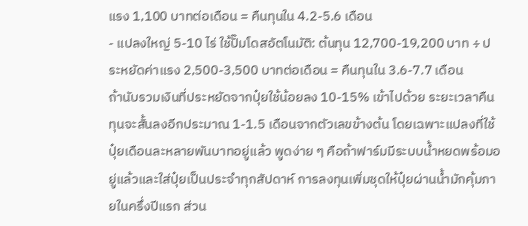แรง 1,100 บาทต่อเดือน = คืนทุนใน 4.2-5.6 เดือน
- แปลงใหญ่ 5-10 ไร่ ใช้ปั๊มโดสอัตโนมัติ: ต้นทุน 12,700-19,200 บาท ÷ ประหยัดค่าแรง 2,500-3,500 บาทต่อเดือน = คืนทุนใน 3.6-7.7 เดือน
ถ้านับรวมเงินที่ประหยัดจากปุ๋ยใช้น้อยลง 10-15% เข้าไปด้วย ระยะเวลาคืนทุนจะสั้นลงอีกประมาณ 1-1.5 เดือนจากตัวเลขข้างต้น โดยเฉพาะแปลงที่ใช้ปุ๋ยเดือนละหลายพันบาทอยู่แล้ว พูดง่าย ๆ คือถ้าฟาร์มมีระบบน้ำหยดพร้อมอยู่แล้วและใส่ปุ๋ยเป็นประจำทุกสัปดาห์ การลงทุนเพิ่มชุดให้ปุ๋ยผ่านน้ำมักคุ้มภายในครึ่งปีแรก ส่วน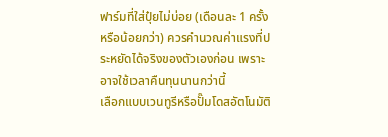ฟาร์มที่ใส่ปุ๋ยไม่บ่อย (เดือนละ 1 ครั้ง หรือน้อยกว่า) ควรคำนวณค่าแรงที่ประหยัดได้จริงของตัวเองก่อน เพราะอาจใช้เวลาคืนทุนนานกว่านี้
เลือกแบบเวนทูรีหรือปั๊มโดสอัตโนมัติ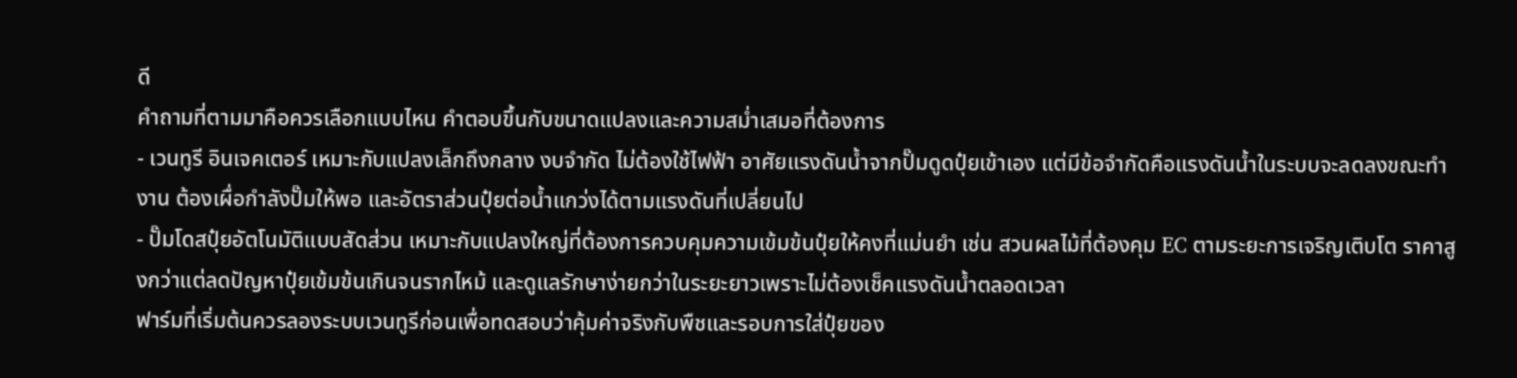ดี
คำถามที่ตามมาคือควรเลือกแบบไหน คำตอบขึ้นกับขนาดแปลงและความสม่ำเสมอที่ต้องการ
- เวนทูรี อินเจคเตอร์ เหมาะกับแปลงเล็กถึงกลาง งบจำกัด ไม่ต้องใช้ไฟฟ้า อาศัยแรงดันน้ำจากปั๊มดูดปุ๋ยเข้าเอง แต่มีข้อจำกัดคือแรงดันน้ำในระบบจะลดลงขณะทำงาน ต้องเผื่อกำลังปั๊มให้พอ และอัตราส่วนปุ๋ยต่อน้ำแกว่งได้ตามแรงดันที่เปลี่ยนไป
- ปั๊มโดสปุ๋ยอัตโนมัติแบบสัดส่วน เหมาะกับแปลงใหญ่ที่ต้องการควบคุมความเข้มข้นปุ๋ยให้คงที่แม่นยำ เช่น สวนผลไม้ที่ต้องคุม EC ตามระยะการเจริญเติบโต ราคาสูงกว่าแต่ลดปัญหาปุ๋ยเข้มข้นเกินจนรากไหม้ และดูแลรักษาง่ายกว่าในระยะยาวเพราะไม่ต้องเช็คแรงดันน้ำตลอดเวลา
ฟาร์มที่เริ่มต้นควรลองระบบเวนทูรีก่อนเพื่อทดสอบว่าคุ้มค่าจริงกับพืชและรอบการใส่ปุ๋ยของ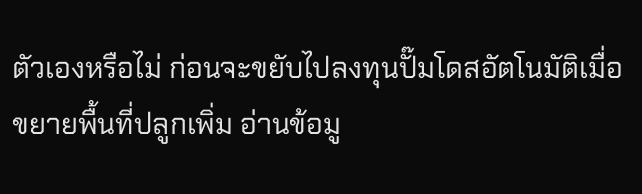ตัวเองหรือไม่ ก่อนจะขยับไปลงทุนปั๊มโดสอัตโนมัติเมื่อขยายพื้นที่ปลูกเพิ่ม อ่านข้อมู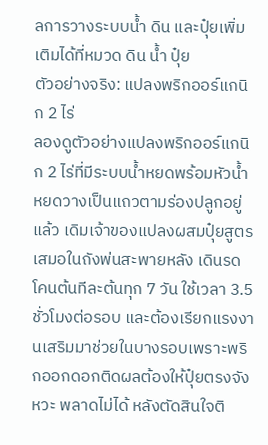ลการวางระบบน้ำ ดิน และปุ๋ยเพิ่มเติมได้ที่หมวด ดิน น้ำ ปุ๋ย
ตัวอย่างจริง: แปลงพริกออร์แกนิก 2 ไร่
ลองดูตัวอย่างแปลงพริกออร์แกนิก 2 ไร่ที่มีระบบน้ำหยดพร้อมหัวน้ำหยดวางเป็นแถวตามร่องปลูกอยู่แล้ว เดิมเจ้าของแปลงผสมปุ๋ยสูตรเสมอในถังพ่นสะพายหลัง เดินรดโคนต้นทีละต้นทุก 7 วัน ใช้เวลา 3.5 ชั่วโมงต่อรอบ และต้องเรียกแรงงานเสริมมาช่วยในบางรอบเพราะพริกออกดอกติดผลต้องให้ปุ๋ยตรงจังหวะ พลาดไม่ได้ หลังตัดสินใจติ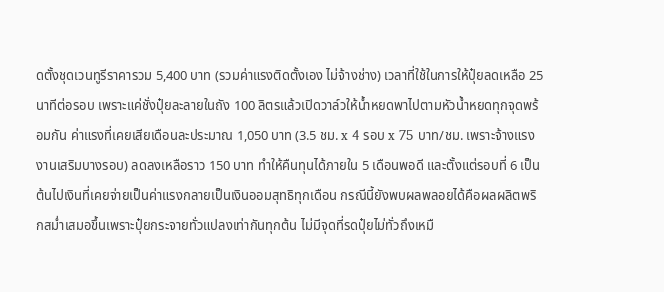ดตั้งชุดเวนทูรีราคารวม 5,400 บาท (รวมค่าแรงติดตั้งเอง ไม่จ้างช่าง) เวลาที่ใช้ในการให้ปุ๋ยลดเหลือ 25 นาทีต่อรอบ เพราะแค่ชั่งปุ๋ยละลายในถัง 100 ลิตรแล้วเปิดวาล์วให้น้ำหยดพาไปตามหัวน้ำหยดทุกจุดพร้อมกัน ค่าแรงที่เคยเสียเดือนละประมาณ 1,050 บาท (3.5 ชม. x 4 รอบ x 75 บาท/ชม. เพราะจ้างแรงงานเสริมบางรอบ) ลดลงเหลือราว 150 บาท ทำให้คืนทุนได้ภายใน 5 เดือนพอดี และตั้งแต่รอบที่ 6 เป็นต้นไปเงินที่เคยจ่ายเป็นค่าแรงกลายเป็นเงินออมสุทธิทุกเดือน กรณีนี้ยังพบผลพลอยได้คือผลผลิตพริกสม่ำเสมอขึ้นเพราะปุ๋ยกระจายทั่วแปลงเท่ากันทุกต้น ไม่มีจุดที่รดปุ๋ยไม่ทั่วถึงเหมื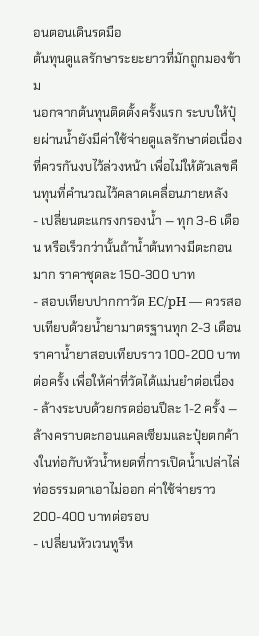อนตอนเดินรดมือ
ต้นทุนดูแลรักษาระยะยาวที่มักถูกมองข้าม
นอกจากต้นทุนติดตั้งครั้งแรก ระบบให้ปุ๋ยผ่านน้ำยังมีค่าใช้จ่ายดูแลรักษาต่อเนื่องที่ควรกันงบไว้ล่วงหน้า เพื่อไม่ให้ตัวเลขคืนทุนที่คำนวณไว้คลาดเคลื่อนภายหลัง
- เปลี่ยนตะแกรงกรองน้ำ — ทุก 3-6 เดือน หรือเร็วกว่านั้นถ้าน้ำต้นทางมีตะกอนมาก ราคาชุดละ 150-300 บาท
- สอบเทียบปากกาวัด EC/pH — ควรสอบเทียบด้วยน้ำยามาตรฐานทุก 2-3 เดือน ราคาน้ำยาสอบเทียบราว 100-200 บาทต่อครั้ง เพื่อให้ค่าที่วัดได้แม่นยำต่อเนื่อง
- ล้างระบบด้วยกรดอ่อนปีละ 1-2 ครั้ง — ล้างคราบตะกอนแคลเซียมและปุ๋ยตกค้างในท่อกับหัวน้ำหยดที่การเปิดน้ำเปล่าไล่ท่อธรรมดาเอาไม่ออก ค่าใช้จ่ายราว 200-400 บาทต่อรอบ
- เปลี่ยนหัวเวนทูรีห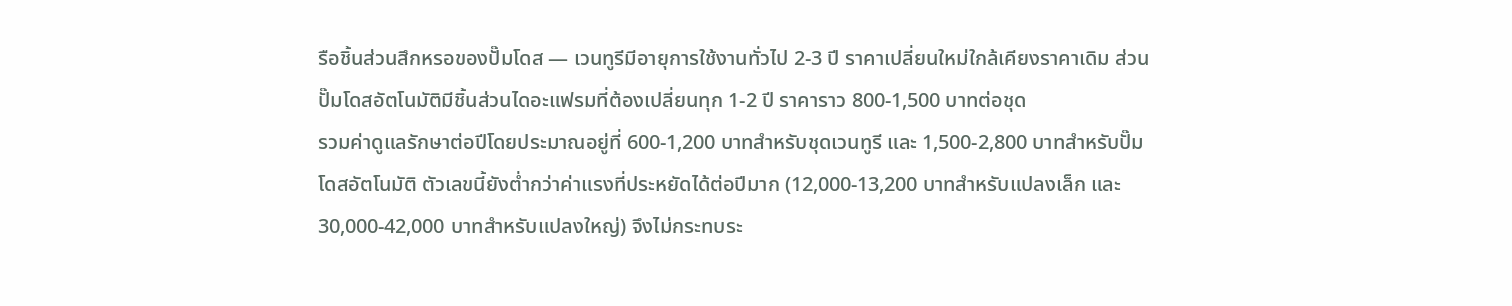รือชิ้นส่วนสึกหรอของปั๊มโดส — เวนทูรีมีอายุการใช้งานทั่วไป 2-3 ปี ราคาเปลี่ยนใหม่ใกล้เคียงราคาเดิม ส่วนปั๊มโดสอัตโนมัติมีชิ้นส่วนไดอะแฟรมที่ต้องเปลี่ยนทุก 1-2 ปี ราคาราว 800-1,500 บาทต่อชุด
รวมค่าดูแลรักษาต่อปีโดยประมาณอยู่ที่ 600-1,200 บาทสำหรับชุดเวนทูรี และ 1,500-2,800 บาทสำหรับปั๊มโดสอัตโนมัติ ตัวเลขนี้ยังต่ำกว่าค่าแรงที่ประหยัดได้ต่อปีมาก (12,000-13,200 บาทสำหรับแปลงเล็ก และ 30,000-42,000 บาทสำหรับแปลงใหญ่) จึงไม่กระทบระ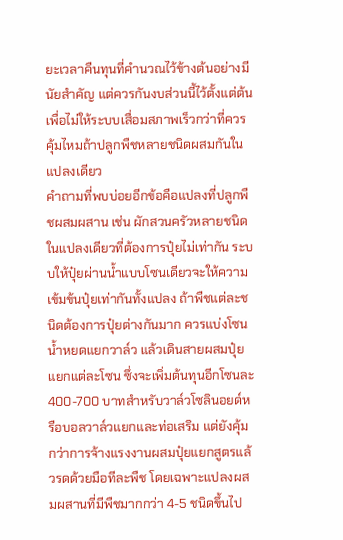ยะเวลาคืนทุนที่คำนวณไว้ข้างต้นอย่างมีนัยสำคัญ แต่ควรกันงบส่วนนี้ไว้ตั้งแต่ต้นเพื่อไม่ให้ระบบเสื่อมสภาพเร็วกว่าที่ควร
คุ้มไหมถ้าปลูกพืชหลายชนิดผสมกันในแปลงเดียว
คำถามที่พบบ่อยอีกข้อคือแปลงที่ปลูกพืชผสมผสาน เช่น ผักสวนครัวหลายชนิดในแปลงเดียวที่ต้องการปุ๋ยไม่เท่ากัน ระบบให้ปุ๋ยผ่านน้ำแบบโซนเดียวจะให้ความเข้มข้นปุ๋ยเท่ากันทั้งแปลง ถ้าพืชแต่ละชนิดต้องการปุ๋ยต่างกันมาก ควรแบ่งโซนน้ำหยดแยกวาล์ว แล้วเดินสายผสมปุ๋ยแยกแต่ละโซน ซึ่งจะเพิ่มต้นทุนอีกโซนละ 400-700 บาทสำหรับวาล์วโซลินอยด์หรือบอลวาล์วแยกและท่อเสริม แต่ยังคุ้มกว่าการจ้างแรงงานผสมปุ๋ยแยกสูตรแล้วรดด้วยมือทีละพืช โดยเฉพาะแปลงผสมผสานที่มีพืชมากกว่า 4-5 ชนิดขึ้นไป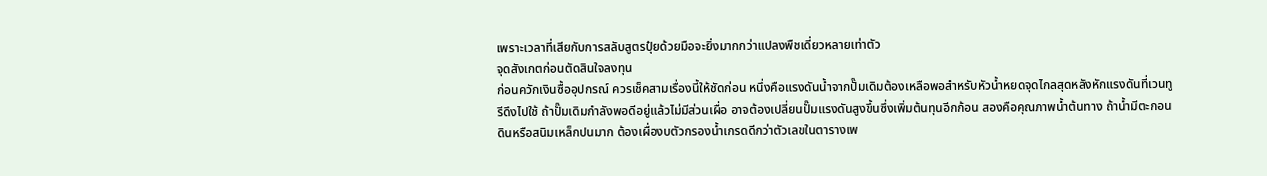เพราะเวลาที่เสียกับการสลับสูตรปุ๋ยด้วยมือจะยิ่งมากกว่าแปลงพืชเดี่ยวหลายเท่าตัว
จุดสังเกตก่อนตัดสินใจลงทุน
ก่อนควักเงินซื้ออุปกรณ์ ควรเช็คสามเรื่องนี้ให้ชัดก่อน หนึ่งคือแรงดันน้ำจากปั๊มเดิมต้องเหลือพอสำหรับหัวน้ำหยดจุดไกลสุดหลังหักแรงดันที่เวนทูรีดึงไปใช้ ถ้าปั๊มเดิมกำลังพอดีอยู่แล้วไม่มีส่วนเผื่อ อาจต้องเปลี่ยนปั๊มแรงดันสูงขึ้นซึ่งเพิ่มต้นทุนอีกก้อน สองคือคุณภาพน้ำต้นทาง ถ้าน้ำมีตะกอนดินหรือสนิมเหล็กปนมาก ต้องเผื่องบตัวกรองน้ำเกรดดีกว่าตัวเลขในตารางเพ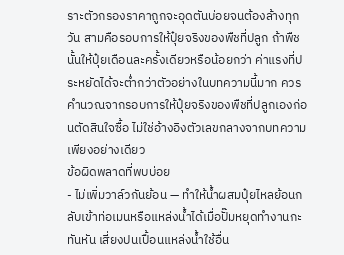ราะตัวกรองราคาถูกจะอุดตันบ่อยจนต้องล้างทุกวัน สามคือรอบการให้ปุ๋ยจริงของพืชที่ปลูก ถ้าพืชนั้นให้ปุ๋ยเดือนละครั้งเดียวหรือน้อยกว่า ค่าแรงที่ประหยัดได้จะต่ำกว่าตัวอย่างในบทความนี้มาก ควรคำนวณจากรอบการให้ปุ๋ยจริงของพืชที่ปลูกเองก่อนตัดสินใจซื้อ ไม่ใช่อ้างอิงตัวเลขกลางจากบทความเพียงอย่างเดียว
ข้อผิดพลาดที่พบบ่อย
- ไม่เพิ่มวาล์วกันย้อน — ทำให้น้ำผสมปุ๋ยไหลย้อนกลับเข้าท่อเมนหรือแหล่งน้ำได้เมื่อปั๊มหยุดทำงานกะทันหัน เสี่ยงปนเปื้อนแหล่งน้ำใช้อื่น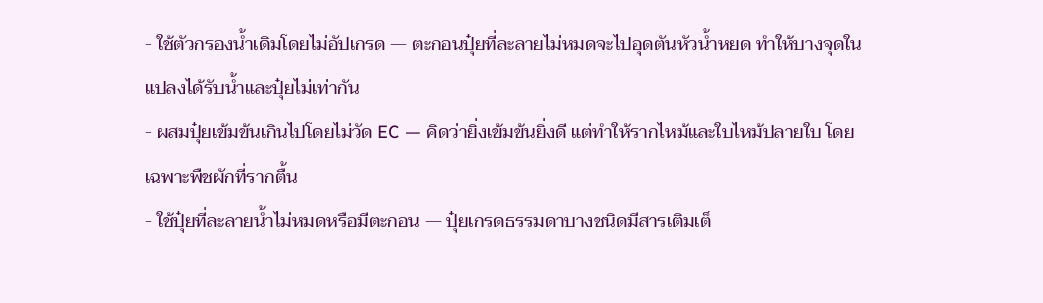- ใช้ตัวกรองน้ำเดิมโดยไม่อัปเกรด — ตะกอนปุ๋ยที่ละลายไม่หมดจะไปอุดตันหัวน้ำหยด ทำให้บางจุดในแปลงได้รับน้ำและปุ๋ยไม่เท่ากัน
- ผสมปุ๋ยเข้มข้นเกินไปโดยไม่วัด EC — คิดว่ายิ่งเข้มข้นยิ่งดี แต่ทำให้รากไหม้และใบไหม้ปลายใบ โดยเฉพาะพืชผักที่รากตื้น
- ใช้ปุ๋ยที่ละลายน้ำไม่หมดหรือมีตะกอน — ปุ๋ยเกรดธรรมดาบางชนิดมีสารเติมเต็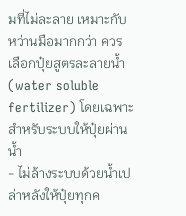มที่ไม่ละลาย เหมาะกับหว่านมือมากกว่า ควรเลือกปุ๋ยสูตรละลายน้ำ (water soluble fertilizer) โดยเฉพาะสำหรับระบบให้ปุ๋ยผ่านน้ำ
- ไม่ล้างระบบด้วยน้ำเปล่าหลังให้ปุ๋ยทุกค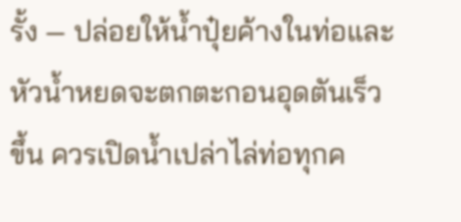รั้ง — ปล่อยให้น้ำปุ๋ยค้างในท่อและหัวน้ำหยดจะตกตะกอนอุดตันเร็วขึ้น ควรเปิดน้ำเปล่าไล่ท่อทุกค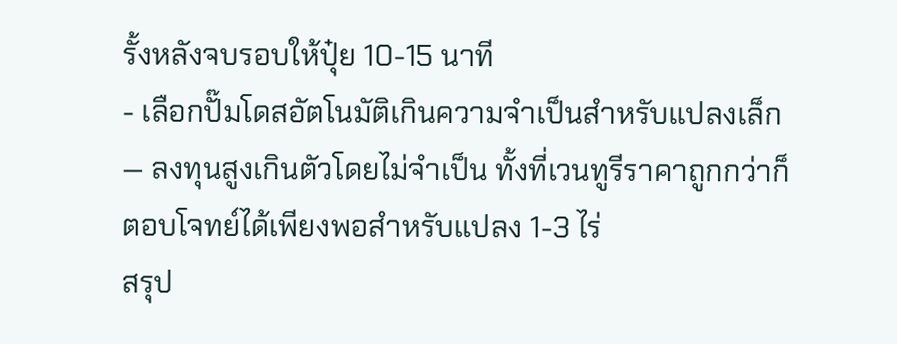รั้งหลังจบรอบให้ปุ๋ย 10-15 นาที
- เลือกปั๊มโดสอัตโนมัติเกินความจำเป็นสำหรับแปลงเล็ก — ลงทุนสูงเกินตัวโดยไม่จำเป็น ทั้งที่เวนทูรีราคาถูกกว่าก็ตอบโจทย์ได้เพียงพอสำหรับแปลง 1-3 ไร่
สรุป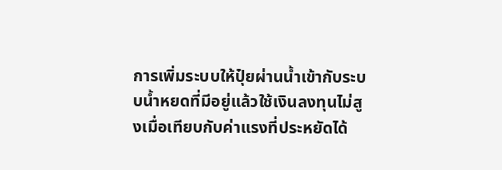การเพิ่มระบบให้ปุ๋ยผ่านน้ำเข้ากับระบบน้ำหยดที่มีอยู่แล้วใช้เงินลงทุนไม่สูงเมื่อเทียบกับค่าแรงที่ประหยัดได้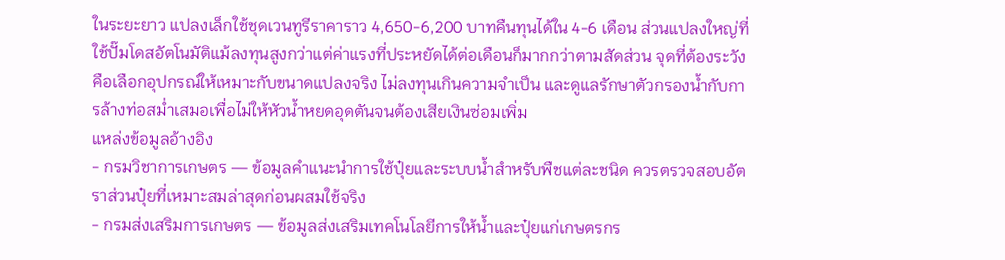ในระยะยาว แปลงเล็กใช้ชุดเวนทูรีราคาราว 4,650-6,200 บาทคืนทุนได้ใน 4-6 เดือน ส่วนแปลงใหญ่ที่ใช้ปั๊มโดสอัตโนมัติแม้ลงทุนสูงกว่าแต่ค่าแรงที่ประหยัดได้ต่อเดือนก็มากกว่าตามสัดส่วน จุดที่ต้องระวังคือเลือกอุปกรณ์ให้เหมาะกับขนาดแปลงจริง ไม่ลงทุนเกินความจำเป็น และดูแลรักษาตัวกรองน้ำกับการล้างท่อสม่ำเสมอเพื่อไม่ให้หัวน้ำหยดอุดตันจนต้องเสียเงินซ่อมเพิ่ม
แหล่งข้อมูลอ้างอิง
- กรมวิชาการเกษตร — ข้อมูลคำแนะนำการใช้ปุ๋ยและระบบน้ำสำหรับพืชแต่ละชนิด ควรตรวจสอบอัตราส่วนปุ๋ยที่เหมาะสมล่าสุดก่อนผสมใช้จริง
- กรมส่งเสริมการเกษตร — ข้อมูลส่งเสริมเทคโนโลยีการให้น้ำและปุ๋ยแก่เกษตรกร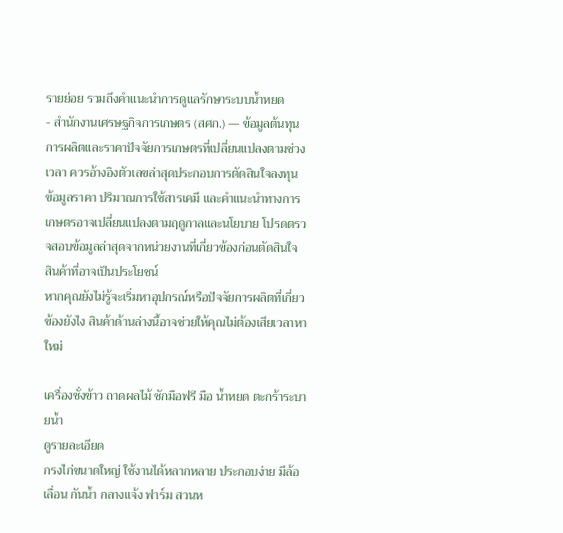รายย่อย รวมถึงคำแนะนำการดูแลรักษาระบบน้ำหยด
- สำนักงานเศรษฐกิจการเกษตร (สศก.) — ข้อมูลต้นทุนการผลิตและราคาปัจจัยการเกษตรที่เปลี่ยนแปลงตามช่วงเวลา ควรอ้างอิงตัวเลขล่าสุดประกอบการตัดสินใจลงทุน
ข้อมูลราคา ปริมาณการใช้สารเคมี และคำแนะนำทางการเกษตรอาจเปลี่ยนแปลงตามฤดูกาลและนโยบาย โปรดตรวจสอบข้อมูลล่าสุดจากหน่วยงานที่เกี่ยวข้องก่อนตัดสินใจ
สินค้าที่อาจเป็นประโยชน์
หากคุณยังไม่รู้จะเริ่มหาอุปกรณ์หรือปัจจัยการผลิตที่เกี่ยวข้องยังไง สินค้าด้านล่างนี้อาจช่วยให้คุณไม่ต้องเสียเวลาหาใหม่

เครื่องชั่งข้าว ถาดผลไม้ ซักมือฟรี มือ น้ำหยด ตะกร้าระบายน้ำ
ดูรายละเอียด
กรงไก่ขนาดใหญ่ ใช้งานได้หลากหลาย ประกอบง่าย มีล้อเลื่อน กันน้ำ กลางแจ้ง ฟาร์ม สวนห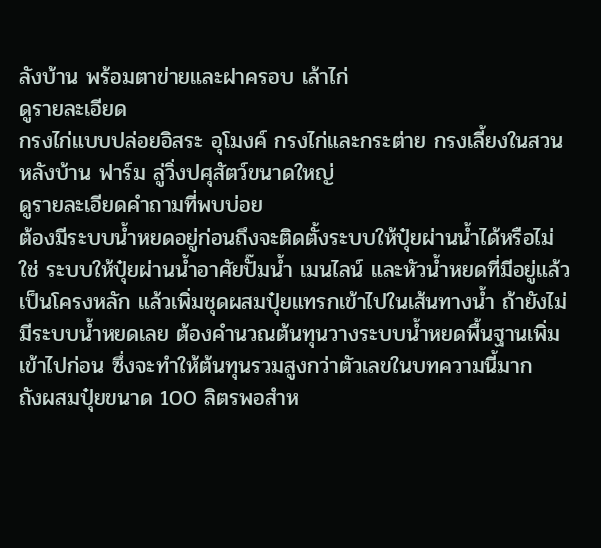ลังบ้าน พร้อมตาข่ายและฝาครอบ เล้าไก่
ดูรายละเอียด
กรงไก่แบบปล่อยอิสระ อุโมงค์ กรงไก่และกระต่าย กรงเลี้ยงในสวนหลังบ้าน ฟาร์ม ลู่วิ่งปศุสัตว์ขนาดใหญ่
ดูรายละเอียดคำถามที่พบบ่อย
ต้องมีระบบน้ำหยดอยู่ก่อนถึงจะติดตั้งระบบให้ปุ๋ยผ่านน้ำได้หรือไม่
ใช่ ระบบให้ปุ๋ยผ่านน้ำอาศัยปั๊มน้ำ เมนไลน์ และหัวน้ำหยดที่มีอยู่แล้วเป็นโครงหลัก แล้วเพิ่มชุดผสมปุ๋ยแทรกเข้าไปในเส้นทางน้ำ ถ้ายังไม่มีระบบน้ำหยดเลย ต้องคำนวณต้นทุนวางระบบน้ำหยดพื้นฐานเพิ่มเข้าไปก่อน ซึ่งจะทำให้ต้นทุนรวมสูงกว่าตัวเลขในบทความนี้มาก
ถังผสมปุ๋ยขนาด 100 ลิตรพอสำห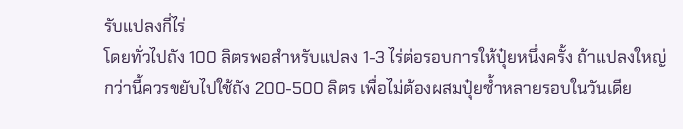รับแปลงกี่ไร่
โดยทั่วไปถัง 100 ลิตรพอสำหรับแปลง 1-3 ไร่ต่อรอบการให้ปุ๋ยหนึ่งครั้ง ถ้าแปลงใหญ่กว่านี้ควรขยับไปใช้ถัง 200-500 ลิตร เพื่อไม่ต้องผสมปุ๋ยซ้ำหลายรอบในวันเดีย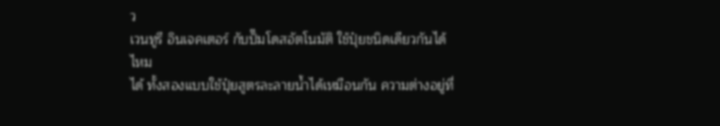ว
เวนทูรี อินเจคเตอร์ กับปั๊มโดสอัตโนมัติ ใช้ปุ๋ยชนิดเดียวกันได้ไหม
ได้ ทั้งสองแบบใช้ปุ๋ยสูตรละลายน้ำได้เหมือนกัน ความต่างอยู่ที่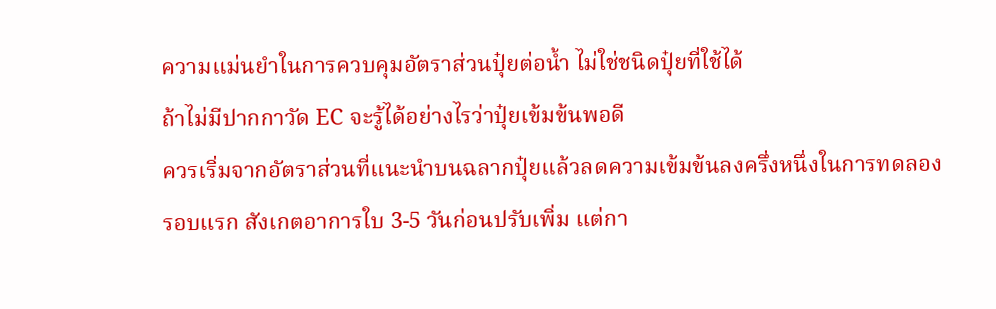ความแม่นยำในการควบคุมอัตราส่วนปุ๋ยต่อน้ำ ไม่ใช่ชนิดปุ๋ยที่ใช้ได้
ถ้าไม่มีปากกาวัด EC จะรู้ได้อย่างไรว่าปุ๋ยเข้มข้นพอดี
ควรเริ่มจากอัตราส่วนที่แนะนำบนฉลากปุ๋ยแล้วลดความเข้มข้นลงครึ่งหนึ่งในการทดลองรอบแรก สังเกตอาการใบ 3-5 วันก่อนปรับเพิ่ม แต่กา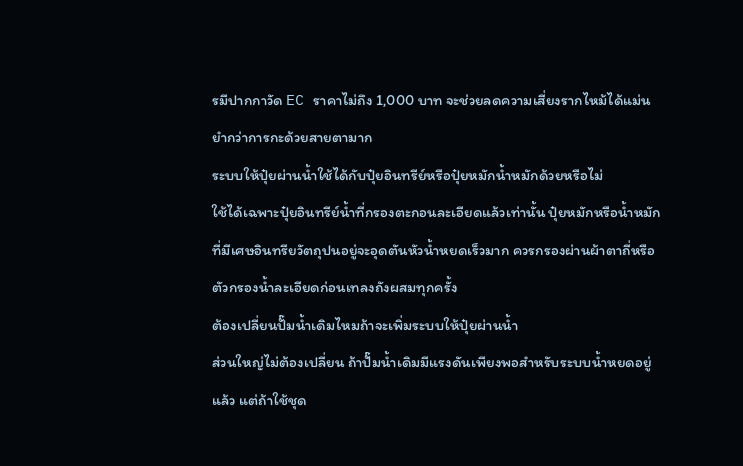รมีปากกาวัด EC ราคาไม่ถึง 1,000 บาท จะช่วยลดความเสี่ยงรากไหม้ได้แม่นยำกว่าการกะด้วยสายตามาก
ระบบให้ปุ๋ยผ่านน้ำใช้ได้กับปุ๋ยอินทรีย์หรือปุ๋ยหมักน้ำหมักด้วยหรือไม่
ใช้ได้เฉพาะปุ๋ยอินทรีย์น้ำที่กรองตะกอนละเอียดแล้วเท่านั้น ปุ๋ยหมักหรือน้ำหมักที่มีเศษอินทรียวัตถุปนอยู่จะอุดตันหัวน้ำหยดเร็วมาก ควรกรองผ่านผ้าตาถี่หรือตัวกรองน้ำละเอียดก่อนเทลงถังผสมทุกครั้ง
ต้องเปลี่ยนปั๊มน้ำเดิมไหมถ้าจะเพิ่มระบบให้ปุ๋ยผ่านน้ำ
ส่วนใหญ่ไม่ต้องเปลี่ยน ถ้าปั๊มน้ำเดิมมีแรงดันเพียงพอสำหรับระบบน้ำหยดอยู่แล้ว แต่ถ้าใช้ชุด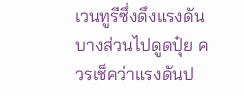เวนทูรีซึ่งดึงแรงดันบางส่วนไปดูดปุ๋ย ควรเช็คว่าแรงดันป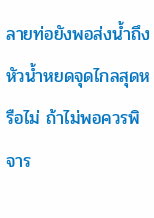ลายท่อยังพอส่งน้ำถึงหัวน้ำหยดจุดไกลสุดหรือไม่ ถ้าไม่พอควรพิจาร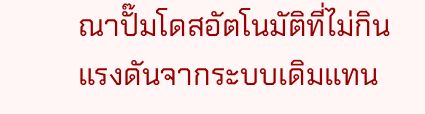ณาปั๊มโดสอัตโนมัติที่ไม่กินแรงดันจากระบบเดิมแทน